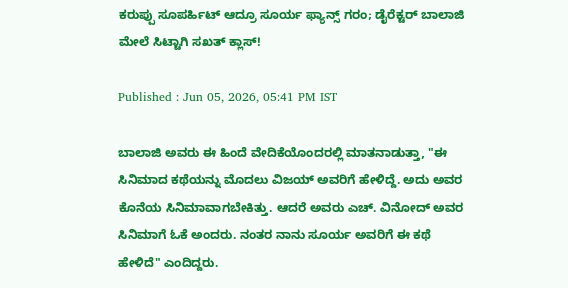ಕರುಪ್ಪು ಸೂಪರ್ಹಿಟ್ ಆದ್ರೂ ಸೂರ್ಯ ಫ್ಯಾನ್ಸ್ ಗರಂ; ಡೈರೆಕ್ಟರ್ ಬಾಲಾಜಿ ಮೇಲೆ ಸಿಟ್ಟಾಗಿ ಸಖತ್ ಕ್ಲಾಸ್!

Published : Jun 05, 2026, 05:41 PM IST

ಬಾಲಾಜಿ ಅವರು ಈ ಹಿಂದೆ ವೇದಿಕೆಯೊಂದರಲ್ಲಿ ಮಾತನಾಡುತ್ತಾ, "ಈ ಸಿನಿಮಾದ ಕಥೆಯನ್ನು ಮೊದಲು ವಿಜಯ್ ಅವರಿಗೆ ಹೇಳಿದ್ದೆ. ಅದು ಅವರ ಕೊನೆಯ ಸಿನಿಮಾವಾಗಬೇಕಿತ್ತು. ಆದರೆ ಅವರು ಎಚ್. ವಿನೋದ್ ಅವರ ಸಿನಿಮಾಗೆ ಓಕೆ ಅಂದರು. ನಂತರ ನಾನು ಸೂರ್ಯ ಅವರಿಗೆ ಈ ಕಥೆ ಹೇಳಿದೆ" ಎಂದಿದ್ದರು.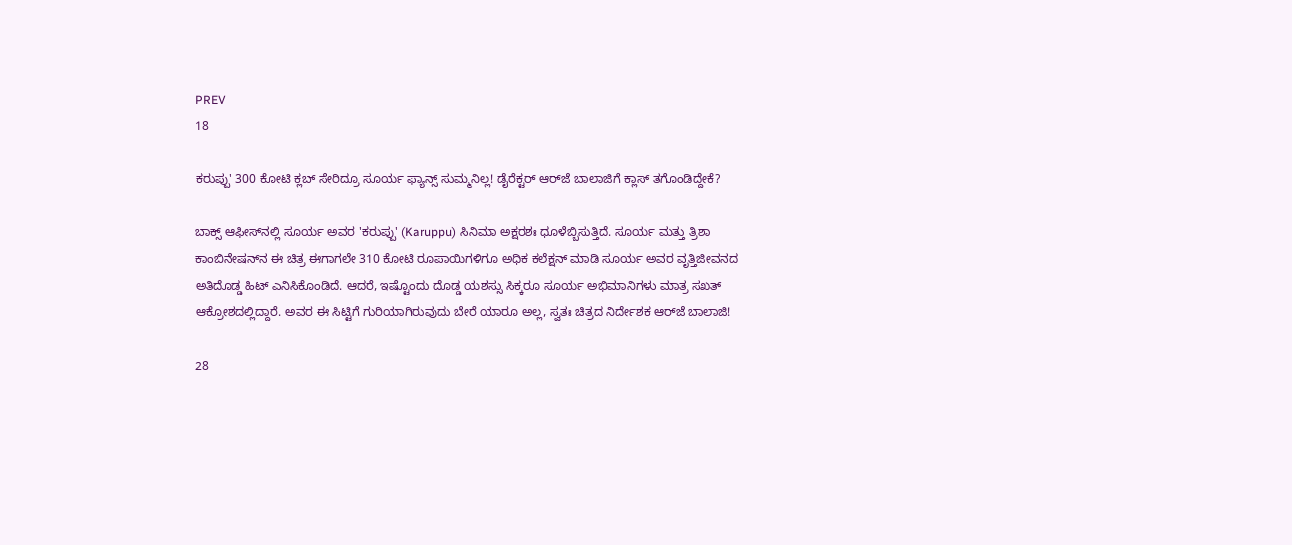PREV
18

ಕರುಪ್ಪು' 300 ಕೋಟಿ ಕ್ಲಬ್ ಸೇರಿದ್ರೂ ಸೂರ್ಯ ಫ್ಯಾನ್ಸ್ ಸುಮ್ಮನಿಲ್ಲ! ಡೈರೆಕ್ಟರ್ ಆರ್‌ಜೆ ಬಾಲಾಜಿಗೆ ಕ್ಲಾಸ್ ತಗೊಂಡಿದ್ದೇಕೆ?

ಬಾಕ್ಸ್ ಆಫೀಸ್‌ನಲ್ಲಿ ಸೂರ್ಯ ಅವರ 'ಕರುಪ್ಪು' (Karuppu) ಸಿನಿಮಾ ಅಕ್ಷರಶಃ ಧೂಳೆಬ್ಬಿಸುತ್ತಿದೆ. ಸೂರ್ಯ ಮತ್ತು ತ್ರಿಶಾ ಕಾಂಬಿನೇಷನ್‌ನ ಈ ಚಿತ್ರ ಈಗಾಗಲೇ 310 ಕೋಟಿ ರೂಪಾಯಿಗಳಿಗೂ ಅಧಿಕ ಕಲೆಕ್ಷನ್ ಮಾಡಿ ಸೂರ್ಯ ಅವರ ವೃತ್ತಿಜೀವನದ ಅತಿದೊಡ್ಡ ಹಿಟ್ ಎನಿಸಿಕೊಂಡಿದೆ. ಆದರೆ, ಇಷ್ಟೊಂದು ದೊಡ್ಡ ಯಶಸ್ಸು ಸಿಕ್ಕರೂ ಸೂರ್ಯ ಅಭಿಮಾನಿಗಳು ಮಾತ್ರ ಸಖತ್ ಆಕ್ರೋಶದಲ್ಲಿದ್ದಾರೆ. ಅವರ ಈ ಸಿಟ್ಟಿಗೆ ಗುರಿಯಾಗಿರುವುದು ಬೇರೆ ಯಾರೂ ಅಲ್ಲ, ಸ್ವತಃ ಚಿತ್ರದ ನಿರ್ದೇಶಕ ಆರ್‌ಜೆ ಬಾಲಾಜಿ!

28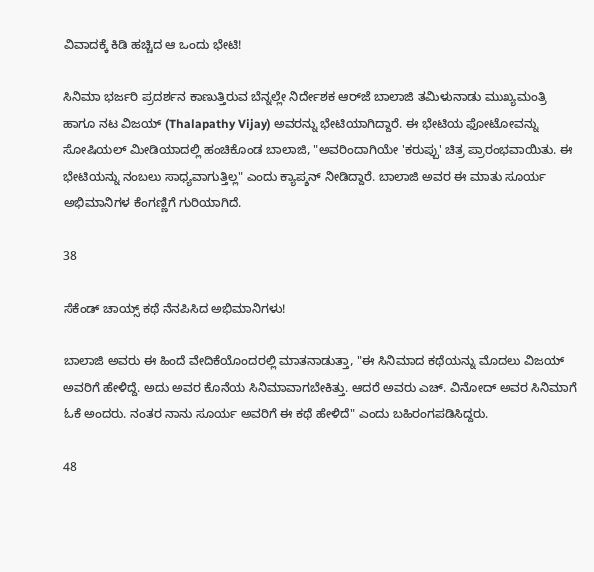ವಿವಾದಕ್ಕೆ ಕಿಡಿ ಹಚ್ಚಿದ ಆ ಒಂದು ಭೇಟಿ!

ಸಿನಿಮಾ ಭರ್ಜರಿ ಪ್ರದರ್ಶನ ಕಾಣುತ್ತಿರುವ ಬೆನ್ನಲ್ಲೇ ನಿರ್ದೇಶಕ ಆರ್‌ಜೆ ಬಾಲಾಜಿ ತಮಿಳುನಾಡು ಮುಖ್ಯಮಂತ್ರಿ ಹಾಗೂ ನಟ ವಿಜಯ್ (Thalapathy Vijay) ಅವರನ್ನು ಭೇಟಿಯಾಗಿದ್ದಾರೆ. ಈ ಭೇಟಿಯ ಫೋಟೋವನ್ನು ಸೋಷಿಯಲ್ ಮೀಡಿಯಾದಲ್ಲಿ ಹಂಚಿಕೊಂಡ ಬಾಲಾಜಿ, "ಅವರಿಂದಾಗಿಯೇ 'ಕರುಪ್ಪು' ಚಿತ್ರ ಪ್ರಾರಂಭವಾಯಿತು. ಈ ಭೇಟಿಯನ್ನು ನಂಬಲು ಸಾಧ್ಯವಾಗುತ್ತಿಲ್ಲ" ಎಂದು ಕ್ಯಾಪ್ಶನ್ ನೀಡಿದ್ದಾರೆ. ಬಾಲಾಜಿ ಅವರ ಈ ಮಾತು ಸೂರ್ಯ ಅಭಿಮಾನಿಗಳ ಕೆಂಗಣ್ಣಿಗೆ ಗುರಿಯಾಗಿದೆ.

38

ಸೆಕೆಂಡ್ ಚಾಯ್ಸ್ ಕಥೆ ನೆನಪಿಸಿದ ಅಭಿಮಾನಿಗಳು!

ಬಾಲಾಜಿ ಅವರು ಈ ಹಿಂದೆ ವೇದಿಕೆಯೊಂದರಲ್ಲಿ ಮಾತನಾಡುತ್ತಾ, "ಈ ಸಿನಿಮಾದ ಕಥೆಯನ್ನು ಮೊದಲು ವಿಜಯ್ ಅವರಿಗೆ ಹೇಳಿದ್ದೆ. ಅದು ಅವರ ಕೊನೆಯ ಸಿನಿಮಾವಾಗಬೇಕಿತ್ತು. ಆದರೆ ಅವರು ಎಚ್. ವಿನೋದ್ ಅವರ ಸಿನಿಮಾಗೆ ಓಕೆ ಅಂದರು. ನಂತರ ನಾನು ಸೂರ್ಯ ಅವರಿಗೆ ಈ ಕಥೆ ಹೇಳಿದೆ" ಎಂದು ಬಹಿರಂಗಪಡಿಸಿದ್ದರು.

48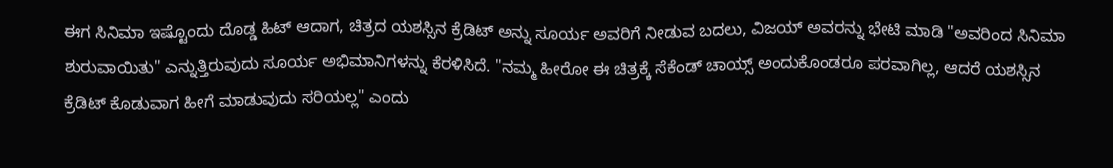ಈಗ ಸಿನಿಮಾ ಇಷ್ಟೊಂದು ದೊಡ್ಡ ಹಿಟ್ ಆದಾಗ, ಚಿತ್ರದ ಯಶಸ್ಸಿನ ಕ್ರೆಡಿಟ್ ಅನ್ನು ಸೂರ್ಯ ಅವರಿಗೆ ನೀಡುವ ಬದಲು, ವಿಜಯ್ ಅವರನ್ನು ಭೇಟಿ ಮಾಡಿ "ಅವರಿಂದ ಸಿನಿಮಾ ಶುರುವಾಯಿತು" ಎನ್ನುತ್ತಿರುವುದು ಸೂರ್ಯ ಅಭಿಮಾನಿಗಳನ್ನು ಕೆರಳಿಸಿದೆ. "ನಮ್ಮ ಹೀರೋ ಈ ಚಿತ್ರಕ್ಕೆ ಸೆಕೆಂಡ್ ಚಾಯ್ಸ್ ಅಂದುಕೊಂಡರೂ ಪರವಾಗಿಲ್ಲ, ಆದರೆ ಯಶಸ್ಸಿನ ಕ್ರೆಡಿಟ್ ಕೊಡುವಾಗ ಹೀಗೆ ಮಾಡುವುದು ಸರಿಯಲ್ಲ" ಎಂದು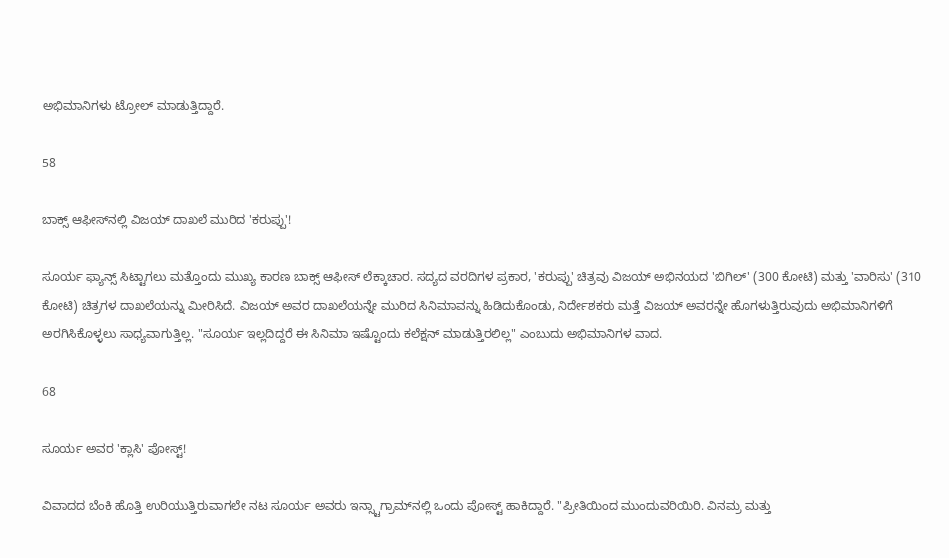ಅಭಿಮಾನಿಗಳು ಟ್ರೋಲ್ ಮಾಡುತ್ತಿದ್ದಾರೆ.

58

ಬಾಕ್ಸ್ ಆಫೀಸ್‌ನಲ್ಲಿ ವಿಜಯ್ ದಾಖಲೆ ಮುರಿದ 'ಕರುಪ್ಪು'!

ಸೂರ್ಯ ಫ್ಯಾನ್ಸ್ ಸಿಟ್ಟಾಗಲು ಮತ್ತೊಂದು ಮುಖ್ಯ ಕಾರಣ ಬಾಕ್ಸ್ ಆಫೀಸ್ ಲೆಕ್ಕಾಚಾರ. ಸದ್ಯದ ವರದಿಗಳ ಪ್ರಕಾರ, 'ಕರುಪ್ಪು' ಚಿತ್ರವು ವಿಜಯ್ ಅಭಿನಯದ 'ಬಿಗಿಲ್' (300 ಕೋಟಿ) ಮತ್ತು 'ವಾರಿಸು' (310 ಕೋಟಿ) ಚಿತ್ರಗಳ ದಾಖಲೆಯನ್ನು ಮೀರಿಸಿದೆ. ವಿಜಯ್ ಅವರ ದಾಖಲೆಯನ್ನೇ ಮುರಿದ ಸಿನಿಮಾವನ್ನು ಹಿಡಿದುಕೊಂಡು, ನಿರ್ದೇಶಕರು ಮತ್ತೆ ವಿಜಯ್ ಅವರನ್ನೇ ಹೊಗಳುತ್ತಿರುವುದು ಅಭಿಮಾನಿಗಳಿಗೆ ಅರಗಿಸಿಕೊಳ್ಳಲು ಸಾಧ್ಯವಾಗುತ್ತಿಲ್ಲ. "ಸೂರ್ಯ ಇಲ್ಲದಿದ್ದರೆ ಈ ಸಿನಿಮಾ ಇಷ್ಟೊಂದು ಕಲೆಕ್ಷನ್ ಮಾಡುತ್ತಿರಲಿಲ್ಲ" ಎಂಬುದು ಅಭಿಮಾನಿಗಳ ವಾದ.

68

ಸೂರ್ಯ ಅವರ 'ಕ್ಲಾಸಿ' ಪೋಸ್ಟ್!

ವಿವಾದದ ಬೆಂಕಿ ಹೊತ್ತಿ ಉರಿಯುತ್ತಿರುವಾಗಲೇ ನಟ ಸೂರ್ಯ ಅವರು ಇನ್ಸ್ಟಾಗ್ರಾಮ್‌ನಲ್ಲಿ ಒಂದು ಪೋಸ್ಟ್ ಹಾಕಿದ್ದಾರೆ. "ಪ್ರೀತಿಯಿಂದ ಮುಂದುವರಿಯಿರಿ. ವಿನಮ್ರ ಮತ್ತು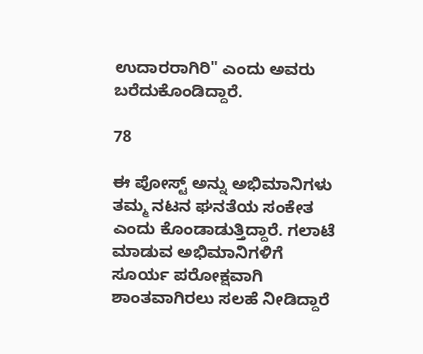ಉದಾರರಾಗಿರಿ" ಎಂದು ಅವರು ಬರೆದುಕೊಂಡಿದ್ದಾರೆ.

78

ಈ ಪೋಸ್ಟ್ ಅನ್ನು ಅಭಿಮಾನಿಗಳು ತಮ್ಮ ನಟನ ಘನತೆಯ ಸಂಕೇತ ಎಂದು ಕೊಂಡಾಡುತ್ತಿದ್ದಾರೆ. ಗಲಾಟೆ ಮಾಡುವ ಅಭಿಮಾನಿಗಳಿಗೆ ಸೂರ್ಯ ಪರೋಕ್ಷವಾಗಿ ಶಾಂತವಾಗಿರಲು ಸಲಹೆ ನೀಡಿದ್ದಾರೆ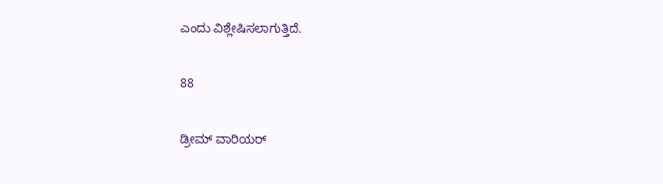ಎಂದು ವಿಶ್ಲೇಷಿಸಲಾಗುತ್ತಿದೆ.

88

ಡ್ರೀಮ್ ವಾರಿಯರ್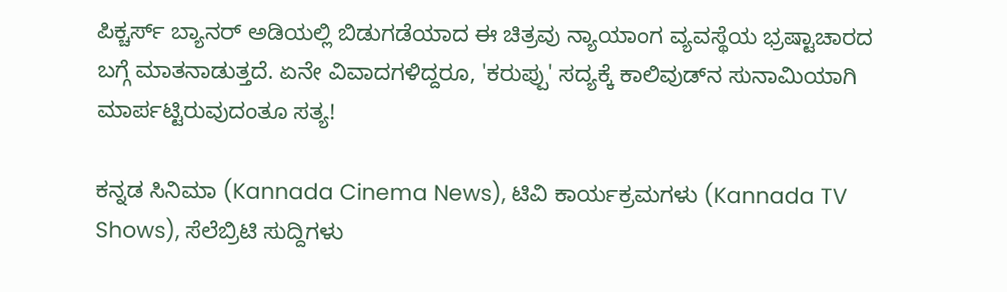ಪಿಕ್ಚರ್ಸ್ ಬ್ಯಾನರ್ ಅಡಿಯಲ್ಲಿ ಬಿಡುಗಡೆಯಾದ ಈ ಚಿತ್ರವು ನ್ಯಾಯಾಂಗ ವ್ಯವಸ್ಥೆಯ ಭ್ರಷ್ಟಾಚಾರದ ಬಗ್ಗೆ ಮಾತನಾಡುತ್ತದೆ. ಏನೇ ವಿವಾದಗಳಿದ್ದರೂ, 'ಕರುಪ್ಪು' ಸದ್ಯಕ್ಕೆ ಕಾಲಿವುಡ್‌ನ ಸುನಾಮಿಯಾಗಿ ಮಾರ್ಪಟ್ಟಿರುವುದಂತೂ ಸತ್ಯ!

ಕನ್ನಡ ಸಿನಿಮಾ (Kannada Cinema News), ಟಿವಿ ಕಾರ್ಯಕ್ರಮಗಳು (Kannada TV Shows), ಸೆಲೆಬ್ರಿಟಿ ಸುದ್ದಿಗಳು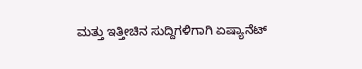ಮತ್ತು ಇತ್ತೀಚಿನ ಸುದ್ದಿಗಳಿಗಾಗಿ ಏಷ್ಯಾನೆಟ್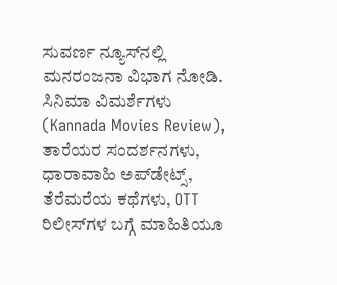ಸುವರ್ಣ ನ್ಯೂಸ್‌ನಲ್ಲಿ ಮನರಂಜನಾ ವಿಭಾಗ ನೋಡಿ. ಸಿನಿಮಾ ವಿಮರ್ಶೆಗಳು (Kannada Movies Review), ತಾರೆಯರ ಸಂದರ್ಶನಗಳು, ಧಾರಾವಾಹಿ ಅಪ್‌ಡೇಟ್ಸ್‌, ತೆರೆಮರೆಯ ಕಥೆಗಳು, OTT ರಿಲೀಸ್‌ಗಳ ಬಗ್ಗೆ ಮಾಹಿತಿಯೂ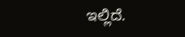ಇಲ್ಲಿದೆ.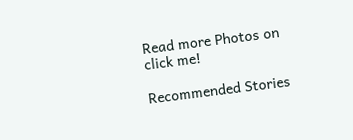Read more Photos on
click me!

Recommended Stories